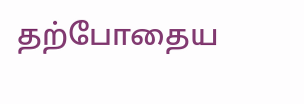தற்போதைய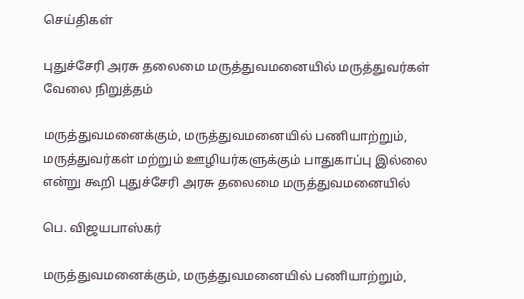செய்திகள்

புதுச்சேரி அரசு தலைமை மருத்துவமனையில் மருத்துவர்கள் வேலை நிறுத்தம்

மருத்துவமனைக்கும், மருத்துவமனையில் பணியாற்றும், மருத்துவர்கள் மற்றும் ஊழியர்களுக்கும் பாதுகாப்பு இல்லை என்று கூறி புதுச்சேரி அரசு தலைமை மருத்துவமனையில்

பெ. விஜயபாஸ்கர்

மருத்துவமனைக்கும், மருத்துவமனையில் பணியாற்றும்,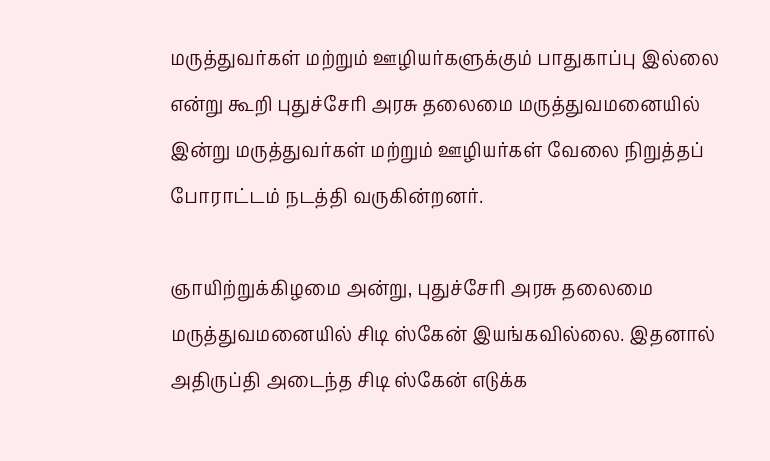மருத்துவர்கள் மற்றும் ஊழியர்களுக்கும் பாதுகாப்பு இல்லை என்று கூறி புதுச்சேரி அரசு தலைமை மருத்துவமனையில் இன்று மருத்துவர்கள் மற்றும் ஊழியர்கள் வேலை நிறுத்தப் போராட்டம் நடத்தி வருகின்றனர்.

ஞாயிற்றுக்கிழமை அன்று, புதுச்சேரி அரசு தலைமை மருத்துவமனையில் சிடி ஸ்கேன் இயங்கவில்லை. இதனால் அதிருப்தி அடைந்த சிடி ஸ்கேன் எடுக்க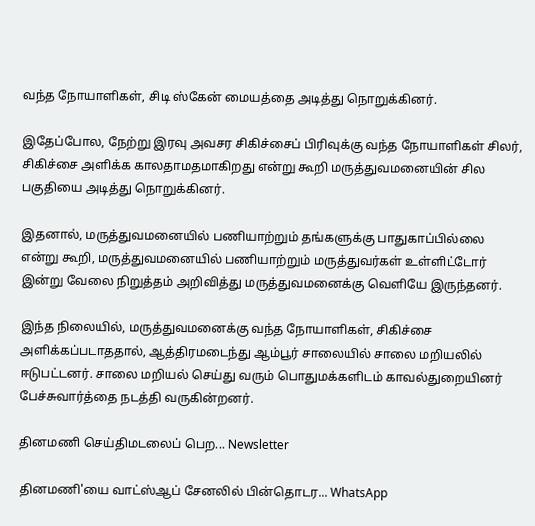வந்த நோயாளிகள், சிடி ஸ்கேன் மையத்தை அடித்து நொறுக்கினர்.

இதேப்போல, நேற்று இரவு அவசர சிகிச்சைப் பிரிவுக்கு வந்த நோயாளிகள் சிலர், சிகிச்சை அளிக்க காலதாமதமாகிறது என்று கூறி மருத்துவமனையின் சில பகுதியை அடித்து நொறுக்கினர்.

இதனால், மருத்துவமனையில் பணியாற்றும் தங்களுக்கு பாதுகாப்பில்லை என்று கூறி, மருத்துவமனையில் பணியாற்றும் மருத்துவர்கள் உள்ளிட்டோர் இன்று வேலை நிறுத்தம் அறிவித்து மருத்துவமனைக்கு வெளியே இருந்தனர்.

இந்த நிலையில், மருத்துவமனைக்கு வந்த நோயாளிகள், சிகிச்சை அளிக்கப்படாததால், ஆத்திரமடைந்து ஆம்பூர் சாலையில் சாலை மறியலில் ஈடுபட்டனர். சாலை மறியல் செய்து வரும் பொதுமக்களிடம் காவல்துறையினர் பேச்சுவார்த்தை நடத்தி வருகின்றனர்.

தினமணி செய்திமடலைப் பெற... Newsletter

தினமணி'யை வாட்ஸ்ஆப் சேனலில் பின்தொடர... WhatsApp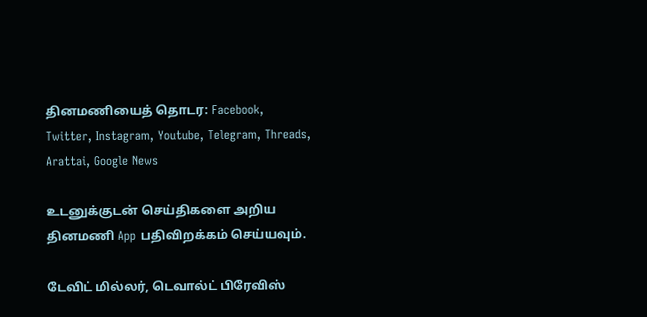தினமணியைத் தொடர: Facebook, Twitter, Instagram, Youtube, Telegram, Threads, Arattai, Google News

உடனுக்குடன் செய்திகளை அறிய தினமணி App பதிவிறக்கம் செய்யவும்.

டேவிட் மில்லர், டெவால்ட் பிரேவிஸ்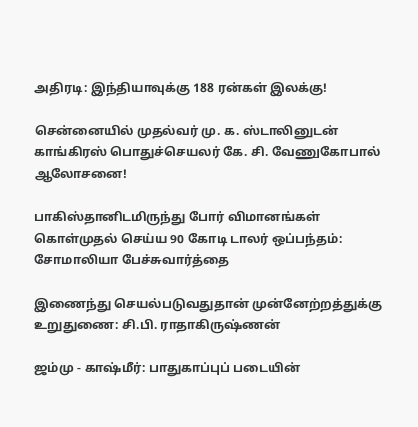அதிரடி: இந்தியாவுக்கு 188 ரன்கள் இலக்கு!

சென்னையில் முதல்வர் மு. க. ஸ்டாலினுடன் காங்கிரஸ் பொதுச்செயலர் கே. சி. வேணுகோபால் ஆலோசனை!

பாகிஸ்தானிடமிருந்து போர் விமானங்கள் கொள்முதல் செய்ய 90 கோடி டாலர் ஒப்பந்தம்: சோமாலியா பேச்சுவார்த்தை

இணைந்து செயல்படுவதுதான் முன்னேற்றத்துக்கு உறுதுணை: சி.பி. ராதாகிருஷ்ணன்

ஜம்மு - காஷ்மீர்: பாதுகாப்புப் படையின்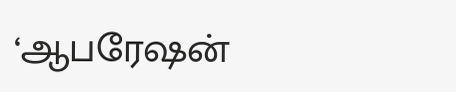‘ஆபரேஷன்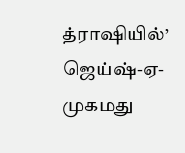த்ராஷியில்’ ஜெய்ஷ்-ஏ-முகமது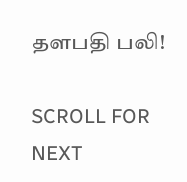தளபதி பலி!

SCROLL FOR NEXT